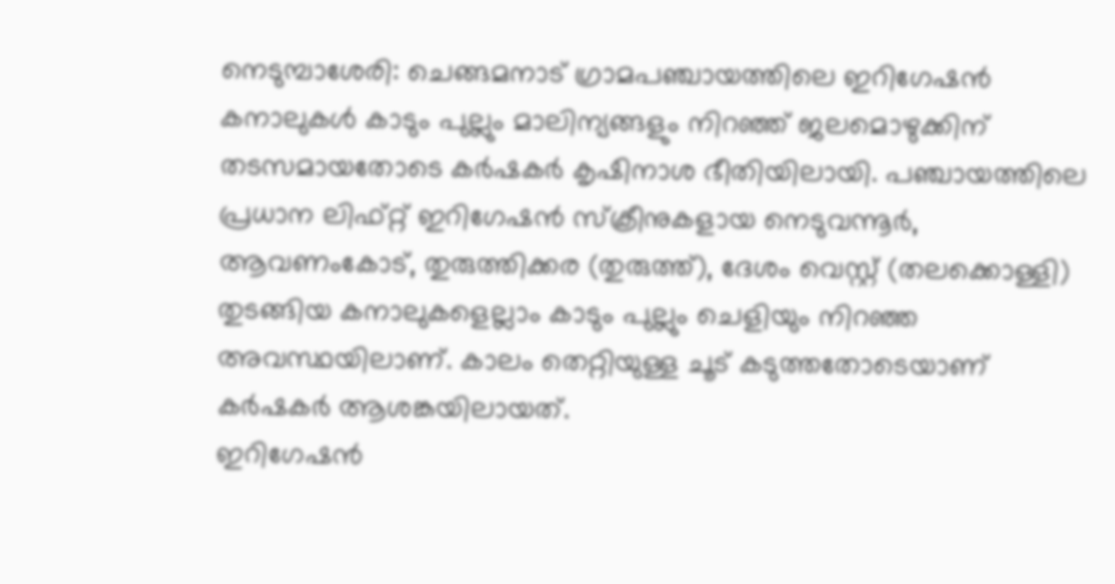നെടുമ്പാശേരി: ചെങ്ങമനാട് ഗ്രാമപഞ്ചായത്തിലെ ഇറിഗേഷൻ കനാലുകൾ കാടും പുല്ലും മാലിന്യങ്ങളും നിറഞ്ഞ് ജലമൊഴുക്കിന് തടസമായതോടെ കർഷകർ കൃഷിനാശ ഭീതിയിലായി. പഞ്ചായത്തിലെ പ്രധാന ലിഫ്റ്റ് ഇറിഗേഷൻ സ്ക്രീനുകളായ നെടുവന്നൂർ, ആവണംകോട്, തുരുത്തിക്കര (തുരുത്ത്), ദേശം വെസ്റ്റ് (തലക്കൊള്ളി) തുടങ്ങിയ കനാലുകളെല്ലാം കാടും പുല്ലും ചെളിയും നിറഞ്ഞ അവസ്ഥയിലാണ്. കാലം തെറ്റിയുള്ള ചൂട് കടുത്തതോടെയാണ് കർഷകർ ആശങ്കയിലായത്.
ഇറിഗേഷൻ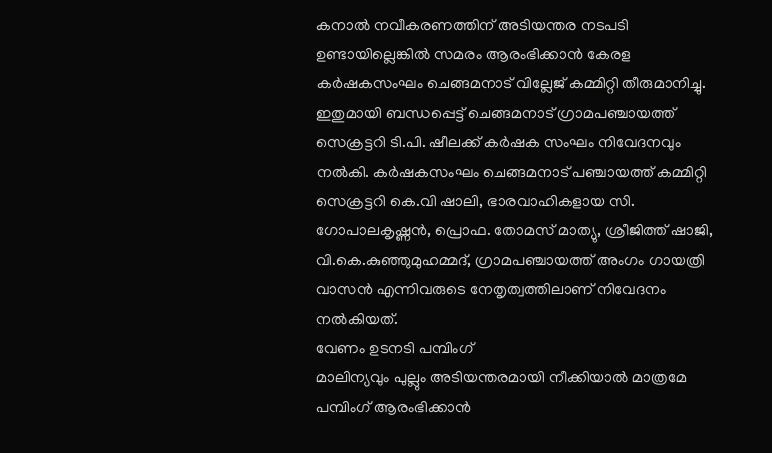കനാൽ നവീകരണത്തിന് അടിയന്തര നടപടി ഉണ്ടായില്ലെങ്കിൽ സമരം ആരംഭിക്കാൻ കേരള കർഷകസംഘം ചെങ്ങമനാട് വില്ലേജ് കമ്മിറ്റി തീരുമാനിച്ചു. ഇതുമായി ബന്ധപ്പെട്ട് ചെങ്ങമനാട് ഗ്രാമപഞ്ചായത്ത് സെക്രട്ടറി ടി.പി. ഷീലക്ക് കർഷക സംഘം നിവേദനവും നൽകി. കർഷകസംഘം ചെങ്ങമനാട് പഞ്ചായത്ത് കമ്മിറ്റി സെക്രട്ടറി കെ.വി ഷാലി, ഭാരവാഹികളായ സി. ഗോപാലകൃഷ്ണൻ, പ്രൊഫ. തോമസ് മാത്യു, ശ്രീജിത്ത് ഷാജി, വി.കെ.കുഞ്ഞുമുഹമ്മദ്, ഗ്രാമപഞ്ചായത്ത് അംഗം ഗായത്രി വാസൻ എന്നിവരുടെ നേതൃത്വത്തിലാണ് നിവേദനം നൽകിയത്.
വേണം ഉടനടി പമ്പിംഗ്
മാലിന്യവും പുല്ലും അടിയന്തരമായി നീക്കിയാൽ മാത്രമേ പമ്പിംഗ് ആരംഭിക്കാൻ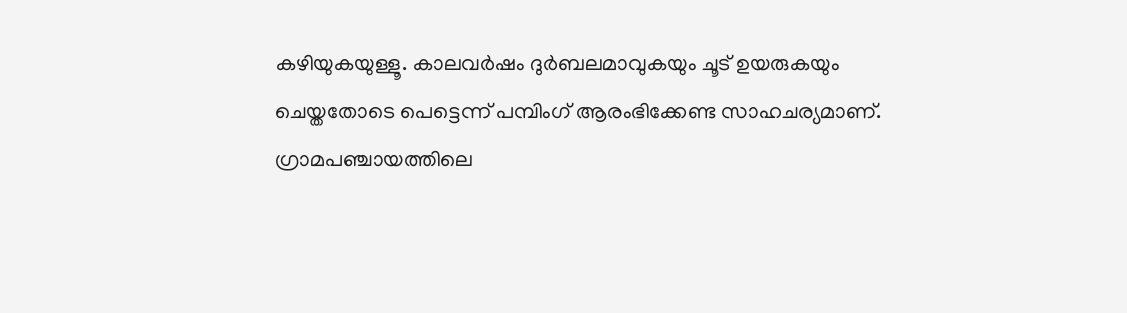കഴിയുകയുള്ളൂ. കാലവർഷം ദുർബലമാവുകയും ചൂട് ഉയരുകയും ചെയ്തതോടെ പെട്ടെന്ന് പമ്പിംഗ് ആരംഭിക്കേണ്ട സാഹചര്യമാണ്. ഗ്രാമപഞ്ചായത്തിലെ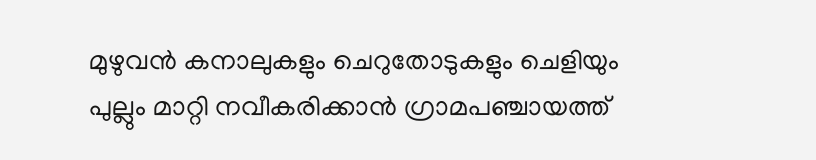മുഴുവൻ കനാലുകളും ചെറുതോടുകളും ചെളിയും പുല്ലും മാറ്റി നവീകരിക്കാൻ ഗ്രാമപഞ്ചായത്ത്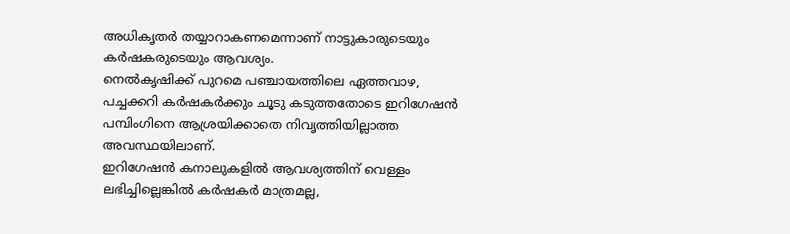അധികൃതർ തയ്യാറാകണമെന്നാണ് നാട്ടുകാരുടെയും കർഷകരുടെയും ആവശ്യം.
നെൽകൃഷിക്ക് പുറമെ പഞ്ചായത്തിലെ ഏത്തവാഴ, പച്ചക്കറി കർഷകർക്കും ചൂടു കടുത്തതോടെ ഇറിഗേഷൻ പമ്പിംഗിനെ ആശ്രയിക്കാതെ നിവൃത്തിയില്ലാത്ത അവസ്ഥയിലാണ്.
ഇറിഗേഷൻ കനാലുകളിൽ ആവശ്യത്തിന് വെള്ളം ലഭിച്ചില്ലെങ്കിൽ കർഷകർ മാത്രമല്ല,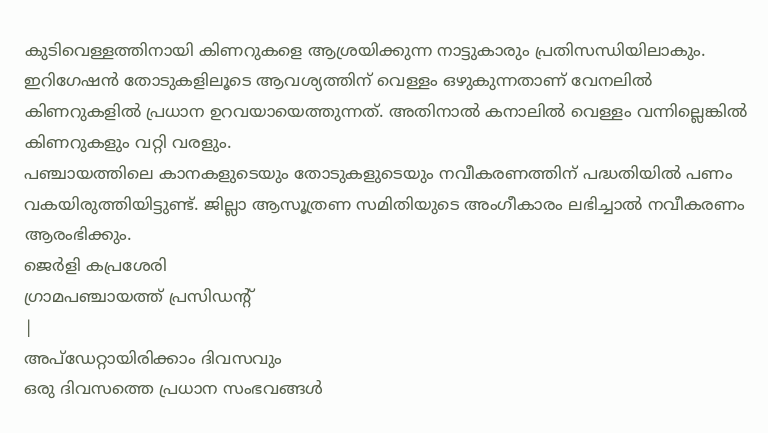കുടിവെള്ളത്തിനായി കിണറുകളെ ആശ്രയിക്കുന്ന നാട്ടുകാരും പ്രതിസന്ധിയിലാകും.
ഇറിഗേഷൻ തോടുകളിലൂടെ ആവശ്യത്തിന് വെള്ളം ഒഴുകുന്നതാണ് വേനലിൽ കിണറുകളിൽ പ്രധാന ഉറവയായെത്തുന്നത്. അതിനാൽ കനാലിൽ വെള്ളം വന്നില്ലെങ്കിൽ കിണറുകളും വറ്റി വരളും.
പഞ്ചായത്തിലെ കാനകളുടെയും തോടുകളുടെയും നവീകരണത്തിന് പദ്ധതിയിൽ പണം വകയിരുത്തിയിട്ടുണ്ട്. ജില്ലാ ആസൂത്രണ സമിതിയുടെ അംഗീകാരം ലഭിച്ചാൽ നവീകരണം ആരംഭിക്കും.
ജെർളി കപ്രശേരി
ഗ്രാമപഞ്ചായത്ത് പ്രസിഡന്റ്
|
അപ്ഡേറ്റായിരിക്കാം ദിവസവും
ഒരു ദിവസത്തെ പ്രധാന സംഭവങ്ങൾ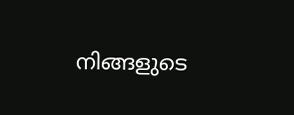നിങ്ങളുടെ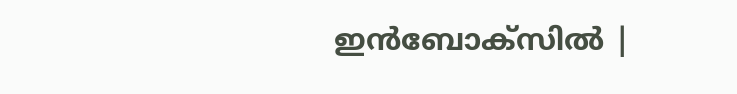ഇൻബോക്സിൽ |